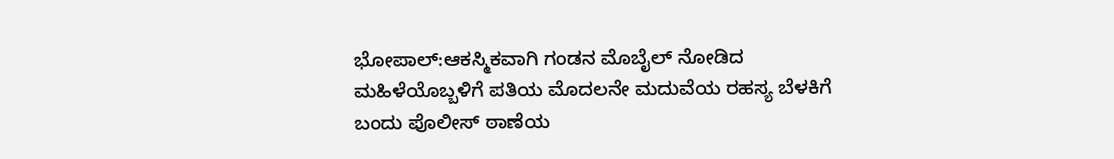ಭೋಪಾಲ್:ಆಕಸ್ಮಿಕವಾಗಿ ಗಂಡನ ಮೊಬೈಲ್ ನೋಡಿದ ಮಹಿಳೆಯೊಬ್ಬಳಿಗೆ ಪತಿಯ ಮೊದಲನೇ ಮದುವೆಯ ರಹಸ್ಯ ಬೆಳಕಿಗೆ ಬಂದು ಪೊಲೀಸ್ ಠಾಣೆಯ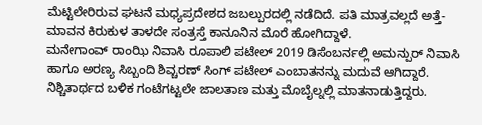ಮೆಟ್ಟಿಲೇರಿರುವ ಘಟನೆ ಮಧ್ಯಪ್ರದೇಶದ ಜಬಲ್ಪುರದಲ್ಲಿ ನಡೆದಿದೆ. ಪತಿ ಮಾತ್ರವಲ್ಲದೆ ಅತ್ತೆ-ಮಾವನ ಕಿರುಕುಳ ತಾಳದೇ ಸಂತ್ರಸ್ತೆ ಕಾನೂನಿನ ಮೊರೆ ಹೋಗಿದ್ದಾಳೆ.
ಮನೇಗಾಂವ್ ರಾಂಝಿ ನಿವಾಸಿ ರೂಪಾಲಿ ಪಟೇಲ್ 2019 ಡಿಸೆಂಬರ್ನಲ್ಲಿ ಅಮನ್ಪುರ್ ನಿವಾಸಿ ಹಾಗೂ ಅರಣ್ಯ ಸಿಬ್ಬಂದಿ ಶಿವ್ಚರಣ್ ಸಿಂಗ್ ಪಟೇಲ್ ಎಂಬಾತನನ್ನು ಮದುವೆ ಆಗಿದ್ದಾರೆ. ನಿಶ್ಚಿತಾರ್ಥದ ಬಳಿಕ ಗಂಟೆಗಟ್ಟಲೇ ಜಾಲತಾಣ ಮತ್ತು ಮೊಬೈಲ್ನಲ್ಲಿ ಮಾತನಾಡುತ್ತಿದ್ದರು.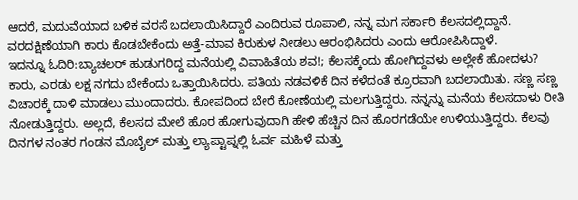ಆದರೆ, ಮದುವೆಯಾದ ಬಳಿಕ ವರಸೆ ಬದಲಾಯಿಸಿದ್ದಾರೆ ಎಂದಿರುವ ರೂಪಾಲಿ, ನನ್ನ ಮಗ ಸರ್ಕಾರಿ ಕೆಲಸದಲ್ಲಿದ್ದಾನೆ. ವರದಕ್ಷಿಣೆಯಾಗಿ ಕಾರು ಕೊಡಬೇಕೆಂದು ಅತ್ತೆ-ಮಾವ ಕಿರುಕುಳ ನೀಡಲು ಆರಂಭಿಸಿದರು ಎಂದು ಆರೋಪಿಸಿದ್ದಾಳೆ.
ಇದನ್ನೂ ಓದಿರಿ:ಬ್ಯಾಚಲರ್ ಹುಡುಗರಿದ್ದ ಮನೆಯಲ್ಲಿ ವಿವಾಹಿತೆಯ ಶವ!; ಕೆಲಸಕ್ಕೆಂದು ಹೋಗಿದ್ದವಳು ಅಲ್ಲೇಕೆ ಹೋದಳು?
ಕಾರು, ಎರಡು ಲಕ್ಷ ನಗದು ಬೇಕೆಂದು ಒತ್ತಾಯಿಸಿದರು. ಪತಿಯ ನಡವಳಿಕೆ ದಿನ ಕಳೆದಂತೆ ಕ್ರೂರವಾಗಿ ಬದಲಾಯಿತು. ಸಣ್ಣ ಸಣ್ಣ ವಿಚಾರಕ್ಕೆ ದಾಳಿ ಮಾಡಲು ಮುಂದಾದರು. ಕೋಪದಿಂದ ಬೇರೆ ಕೋಣೆಯಲ್ಲಿ ಮಲಗುತ್ತಿದ್ದರು. ನನ್ನನ್ನು ಮನೆಯ ಕೆಲಸದಾಳು ರೀತಿ ನೋಡುತ್ತಿದ್ದರು. ಅಲ್ಲದೆ, ಕೆಲಸದ ಮೇಲೆ ಹೊರ ಹೋಗುವುದಾಗಿ ಹೇಳಿ ಹೆಚ್ಚಿನ ದಿನ ಹೊರಗಡೆಯೇ ಉಳಿಯುತ್ತಿದ್ದರು. ಕೆಲವು ದಿನಗಳ ನಂತರ ಗಂಡನ ಮೊಬೈಲ್ ಮತ್ತು ಲ್ಯಾಪ್ಟಾಪ್ನಲ್ಲಿ ಓರ್ವ ಮಹಿಳೆ ಮತ್ತು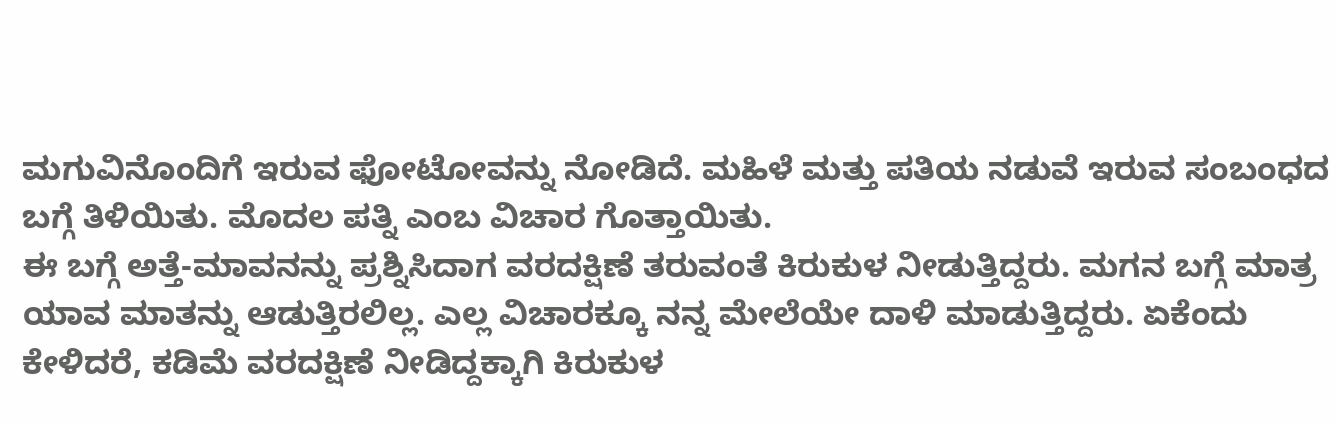ಮಗುವಿನೊಂದಿಗೆ ಇರುವ ಫೋಟೋವನ್ನು ನೋಡಿದೆ. ಮಹಿಳೆ ಮತ್ತು ಪತಿಯ ನಡುವೆ ಇರುವ ಸಂಬಂಧದ ಬಗ್ಗೆ ತಿಳಿಯಿತು. ಮೊದಲ ಪತ್ನಿ ಎಂಬ ವಿಚಾರ ಗೊತ್ತಾಯಿತು.
ಈ ಬಗ್ಗೆ ಅತ್ತೆ-ಮಾವನನ್ನು ಪ್ರಶ್ನಿಸಿದಾಗ ವರದಕ್ಷಿಣೆ ತರುವಂತೆ ಕಿರುಕುಳ ನೀಡುತ್ತಿದ್ದರು. ಮಗನ ಬಗ್ಗೆ ಮಾತ್ರ ಯಾವ ಮಾತನ್ನು ಆಡುತ್ತಿರಲಿಲ್ಲ. ಎಲ್ಲ ವಿಚಾರಕ್ಕೂ ನನ್ನ ಮೇಲೆಯೇ ದಾಳಿ ಮಾಡುತ್ತಿದ್ದರು. ಏಕೆಂದು ಕೇಳಿದರೆ, ಕಡಿಮೆ ವರದಕ್ಷಿಣೆ ನೀಡಿದ್ದಕ್ಕಾಗಿ ಕಿರುಕುಳ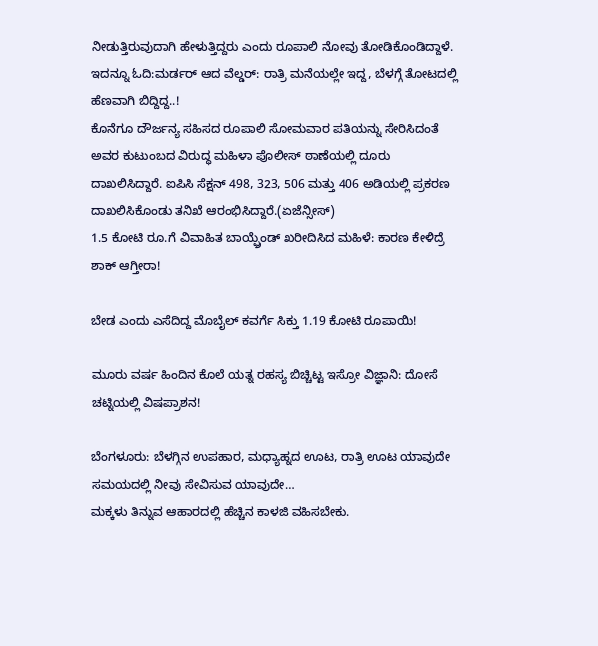ನೀಡುತ್ತಿರುವುದಾಗಿ ಹೇಳುತ್ತಿದ್ದರು ಎಂದು ರೂಪಾಲಿ ನೋವು ತೋಡಿಕೊಂಡಿದ್ದಾಳೆ.
ಇದನ್ನೂ ಓದಿ:ಮರ್ಡರ್ ಆದ ವೆಲ್ಡರ್: ರಾತ್ರಿ ಮನೆಯಲ್ಲೇ ಇದ್ದ, ಬೆಳಗ್ಗೆ ತೋಟದಲ್ಲಿ ಹೆಣವಾಗಿ ಬಿದ್ದಿದ್ದ..!
ಕೊನೆಗೂ ದೌರ್ಜನ್ಯ ಸಹಿಸದ ರೂಪಾಲಿ ಸೋಮವಾರ ಪತಿಯನ್ನು ಸೇರಿಸಿದಂತೆ ಅವರ ಕುಟುಂಬದ ವಿರುದ್ಧ ಮಹಿಳಾ ಪೊಲೀಸ್ ಠಾಣೆಯಲ್ಲಿ ದೂರು ದಾಖಲಿಸಿದ್ದಾರೆ. ಐಪಿಸಿ ಸೆಕ್ಷನ್ 498, 323, 506 ಮತ್ತು 406 ಅಡಿಯಲ್ಲಿ ಪ್ರಕರಣ ದಾಖಲಿಸಿಕೊಂಡು ತನಿಖೆ ಆರಂಭಿಸಿದ್ದಾರೆ.(ಏಜೆನ್ಸೀಸ್)
1.5 ಕೋಟಿ ರೂ.ಗೆ ವಿವಾಹಿತ ಬಾಯ್ಫ್ರೆಂಡ್ ಖರೀದಿಸಿದ ಮಹಿಳೆ: ಕಾರಣ ಕೇಳಿದ್ರೆ ಶಾಕ್ ಆಗ್ತೀರಾ!

ಬೇಡ ಎಂದು ಎಸೆದಿದ್ದ ಮೊಬೈಲ್ ಕವರ್ಗೆ ಸಿಕ್ತು 1.19 ಕೋಟಿ ರೂಪಾಯಿ!

ಮೂರು ವರ್ಷ ಹಿಂದಿನ ಕೊಲೆ ಯತ್ನ ರಹಸ್ಯ ಬಿಚ್ಚಿಟ್ಟ ಇಸ್ರೋ ವಿಜ್ಞಾನಿ: ದೋಸೆ ಚಟ್ನಿಯಲ್ಲಿ ವಿಷಪ್ರಾಶನ!

ಬೆಂಗಳೂರು: ಬೆಳಗ್ಗಿನ ಉಪಹಾರ, ಮಧ್ಯಾಹ್ನದ ಊಟ, ರಾತ್ರಿ ಊಟ ಯಾವುದೇ ಸಮಯದಲ್ಲಿ ನೀವು ಸೇವಿಸುವ ಯಾವುದೇ…
ಮಕ್ಕಳು ತಿನ್ನುವ ಆಹಾರದಲ್ಲಿ ಹೆಚ್ಚಿನ ಕಾಳಜಿ ವಹಿಸಬೇಕು.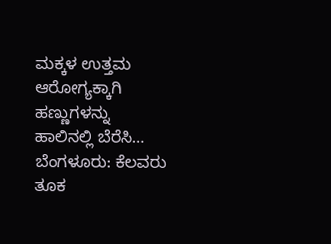ಮಕ್ಕಳ ಉತ್ತಮ ಆರೋಗ್ಯಕ್ಕಾಗಿ ಹಣ್ಣುಗಳನ್ನು ಹಾಲಿನಲ್ಲಿ ಬೆರೆಸಿ…
ಬೆಂಗಳೂರು: ಕೆಲವರು ತೂಕ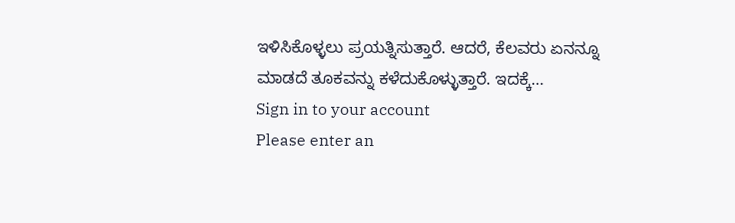ಇಳಿಸಿಕೊಳ್ಳಲು ಪ್ರಯತ್ನಿಸುತ್ತಾರೆ. ಆದರೆ, ಕೆಲವರು ಏನನ್ನೂ ಮಾಡದೆ ತೂಕವನ್ನು ಕಳೆದುಕೊಳ್ಳುತ್ತಾರೆ. ಇದಕ್ಕೆ…
Sign in to your account
Please enter an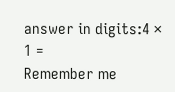answer in digits:4 × 1 =
Remember me